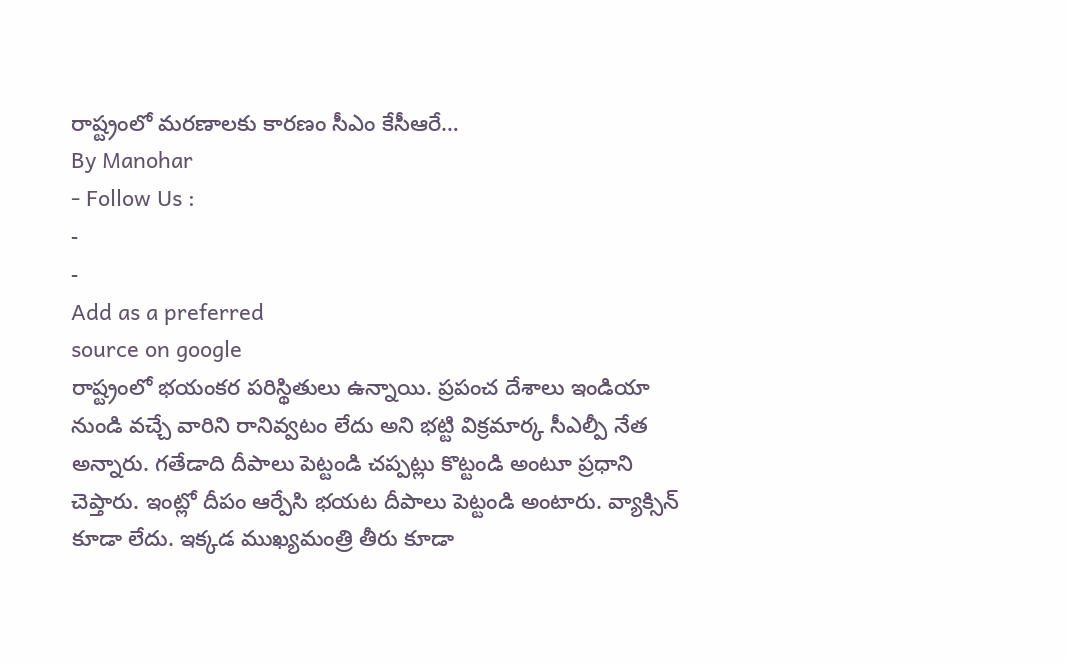రాష్ట్రంలో మరణాలకు కారణం సీఎం కేసీఆరే…
By Manohar
- Follow Us :
-
-
Add as a preferred
source on google
రాష్ట్రంలో భయంకర పరిస్థితులు ఉన్నాయి. ప్రపంచ దేశాలు ఇండియా నుండి వచ్చే వారిని రానివ్వటం లేదు అని భట్టి విక్రమార్క సీఎల్పీ నేత అన్నారు. గతేడాది దీపాలు పెట్టండి చప్పట్లు కొట్టండి అంటూ ప్రధాని చెప్తారు. ఇంట్లో దీపం ఆర్పేసి భయట దీపాలు పెట్టండి అంటారు. వ్యాక్సిన్ కూడా లేదు. ఇక్కడ ముఖ్యమంత్రి తీరు కూడా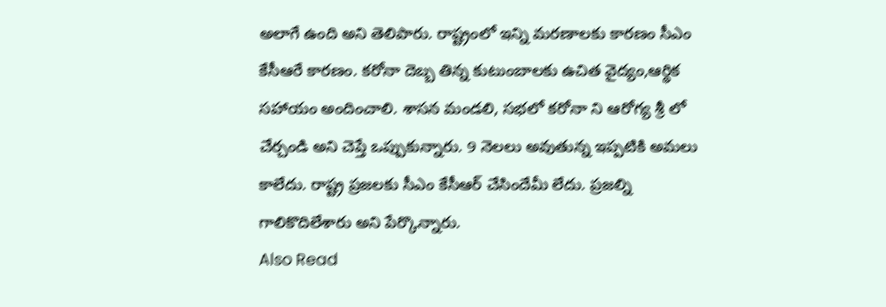అలాగే ఉంది అని తెలిపారు. రాష్ట్రంలో ఇన్ని మరణాలకు కారణం సీఎం కేసీఆరే కారణం. కరోనా దెబ్బ తిన్న కుటుంబాలకు ఉచిత వైద్యం,ఆర్థిక సహాయం అందించాలి. శాసన మండలి, సభలో కరోనా ని ఆరోగ్య శ్రీ లో చేర్చండి అని చెప్తే ఒప్పుకున్నారు. 9 నెలలు అవుతున్న ఇప్పటికి అమలు కాలేదు. రాష్ట్ర ప్రజలకు సీఎం కేసీఆర్ చేసిందేమీ లేదు. ప్రజల్ని గాలికొదిలేశారు అని పేర్కొన్నారు.
Also Read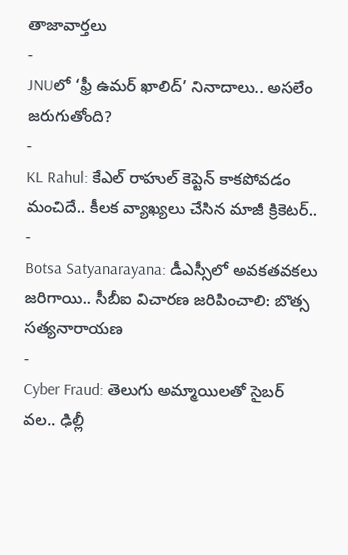తాజావార్తలు
-
JNUలో ‘ఫ్రీ ఉమర్ ఖాలిద్’ నినాదాలు.. అసలేం జరుగుతోంది?
-
KL Rahul: కేఎల్ రాహుల్ కెప్టెన్ కాకపోవడం మంచిదే.. కీలక వ్యాఖ్యలు చేసిన మాజీ క్రికెటర్..
-
Botsa Satyanarayana: డీఎస్సీలో అవకతవకలు జరిగాయి.. సీబీఐ విచారణ జరిపించాలి: బొత్స సత్యనారాయణ
-
Cyber Fraud: తెలుగు అమ్మాయిలతో సైబర్ వల.. ఢిల్లీ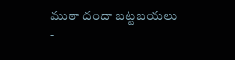ముఠా దందా బట్టబయలు
-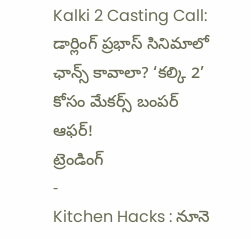Kalki 2 Casting Call: డార్లింగ్ ప్రభాస్ సినిమాలో ఛాన్స్ కావాలా? ‘కల్కి 2’ కోసం మేకర్స్ బంపర్ ఆఫర్!
ట్రెండింగ్
-
Kitchen Hacks : నూనె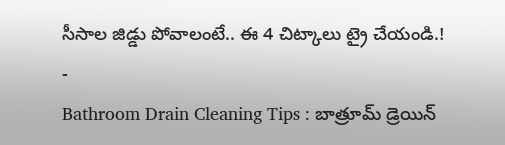సీసాల జిడ్డు పోవాలంటే.. ఈ 4 చిట్కాలు ట్రై చేయండి.!
-
Bathroom Drain Cleaning Tips : బాత్రూమ్ డ్రెయిన్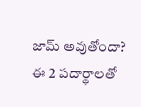జామ్ అవుతోందా? ఈ 2 పదార్థాలతో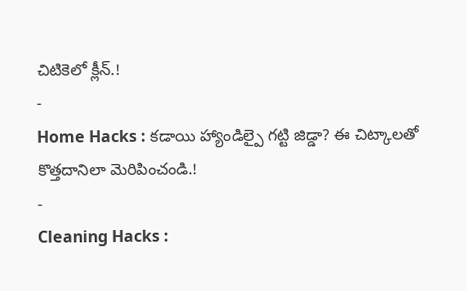చిటికెలో క్లీన్.!
-
Home Hacks : కడాయి హ్యాండిల్పై గట్టి జిడ్డా? ఈ చిట్కాలతో కొత్తదానిలా మెరిపించండి.!
-
Cleaning Hacks :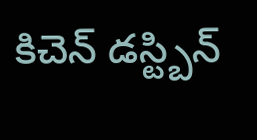కిచెన్ డస్ట్బిన్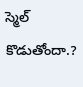స్మెల్ కొడుతోందా.?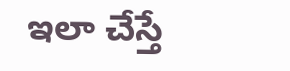ఇలా చేస్తే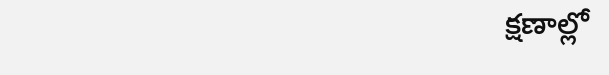క్షణాల్లో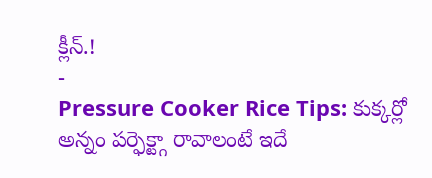క్లీన్.!
-
Pressure Cooker Rice Tips: కుక్కర్లో అన్నం పర్ఫెక్ట్గా రావాలంటే ఇదే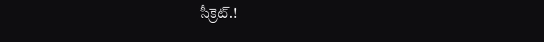సీక్రెట్.!